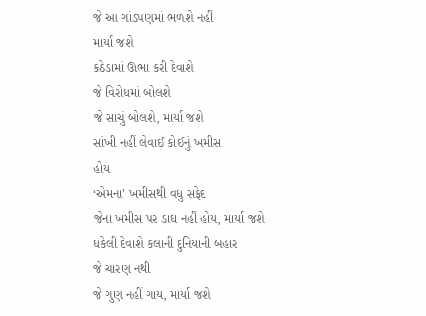જે આ ગાંડપણમાં ભળશે નહીં
માર્યા જશે
કઠેડામાં ઊભા કરી દેવાશે
જે વિરોધમાં બોલશે
જે સાચું બોલશે, માર્યા જશે
સાંખી નહીં લેવાઈ કોઈનું ખમીસ
હોય
‘એમના’ ખમીસથી વધુ સફેદ
જેના ખમીસ પર ડાઘ નહીં હોય, માર્યા જશે
ધકેલી દેવાશે કલાની દુનિયાની બહાર
જે ચારણ નથી
જે ગુણ નહીં ગાય, માર્યા જશે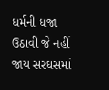ધર્મની ધજા ઉઠાવી જે નહીં જાય સરઘસમાં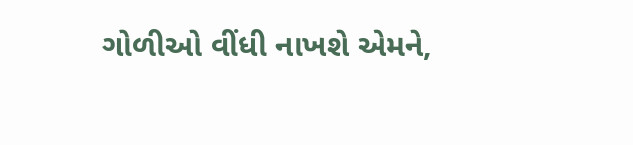ગોળીઓ વીંધી નાખશે એમને,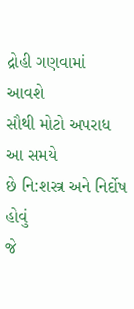દ્રોહી ગણવામાં
આવશે
સૌથી મોટો અપરાધ આ સમયે
છે નિ:શસ્ત્ર અને નિર્દોષ હોવું
જે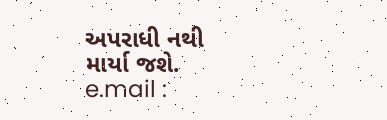અપરાધી નથી
માર્યા જશે.
e.mail :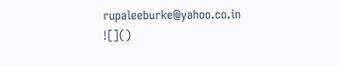rupaleeburke@yahoo.co.in
![]()